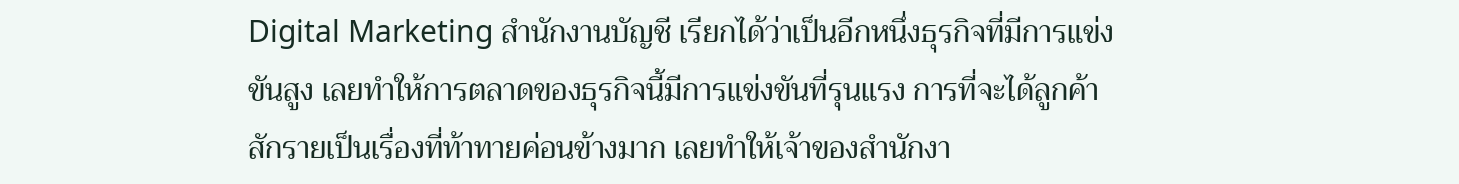Digital Marketing สำนักงานบัญชี เรียกได้ว่าเป็นอีกหนึ่งธุรกิจที่มีการแข่งขันสูง เลยทำให้การตลาดของธุรกิจนี้มีการแข่งขันที่รุนแรง การที่จะได้ลูกค้าสักรายเป็นเรื่องที่ท้าทายค่อนข้างมาก เลยทำให้เจ้าของสำนักงา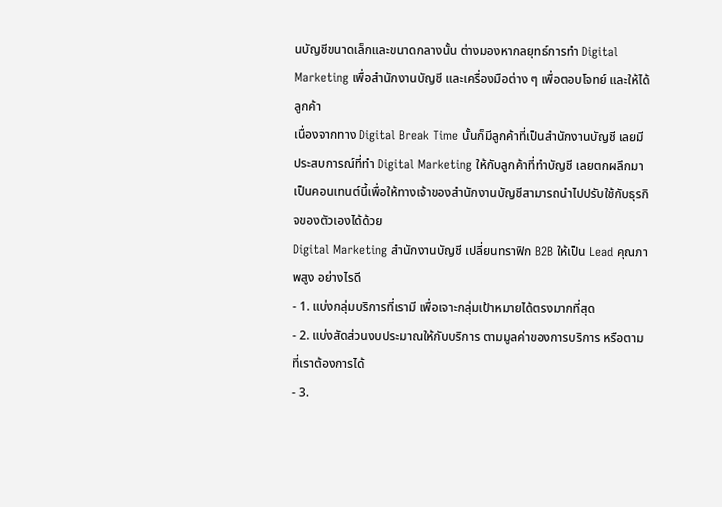นบัญชีขนาดเล็กและขนาดกลางนั้น ต่างมองหากลยุทธ์การทำ Digital Marketing เพื่อสำนักงานบัญชี และเครื่องมือต่าง ๆ เพื่อตอบโจทย์ และให้ได้ลูกค้า
เนื่องจากทาง Digital Break Time นั้นก็มีลูกค้าที่เป็นสำนักงานบัญชี เลยมีประสบการณ์ที่ทำ Digital Marketing ให้กับลูกค้าที่ทำบัญชี เลยตกผลึกมาเป็นคอนเทนต์นี้เพื่อให้ทางเจ้าของสำนักงานบัญชีสามารถนำไปปรับใช้กับธุรกิจของตัวเองได้ด้วย
Digital Marketing สำนักงานบัญชี เปลี่ยนทราฟิก B2B ให้เป็น Lead คุณภาพสูง อย่างไรดี
- 1. แบ่งกลุ่มบริการที่เรามี เพื่อเจาะกลุ่มเป้าหมายได้ตรงมากที่สุด
- 2. แบ่งสัดส่วนงบประมาณให้กับบริการ ตามมูลค่าของการบริการ หรือตามที่เราต้องการได้
- 3.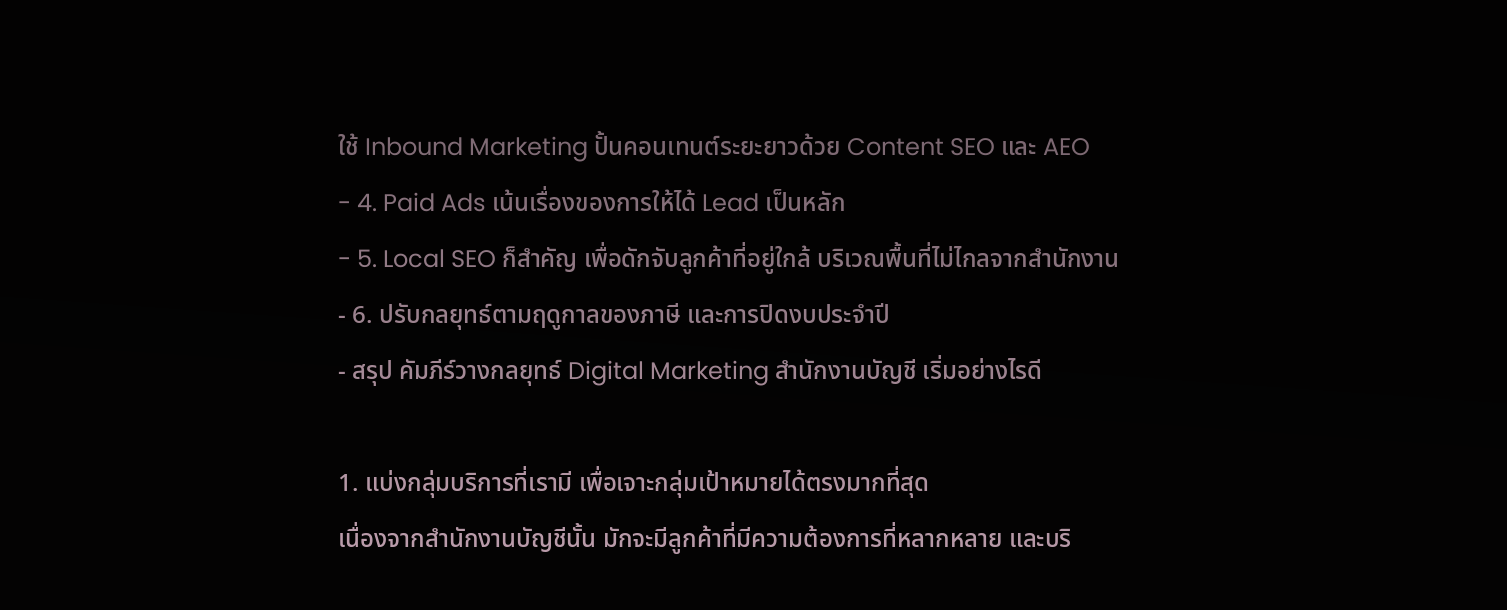ใช้ Inbound Marketing ปั้นคอนเทนต์ระยะยาวด้วย Content SEO และ AEO
- 4. Paid Ads เน้นเรื่องของการให้ได้ Lead เป็นหลัก
- 5. Local SEO ก็สำคัญ เพื่อดักจับลูกค้าที่อยู่ใกล้ บริเวณพื้นที่ไม่ไกลจากสำนักงาน
- 6. ปรับกลยุทธ์ตามฤดูกาลของภาษี และการปิดงบประจำปี
- สรุป คัมภีร์วางกลยุทธ์ Digital Marketing สำนักงานบัญชี เริ่มอย่างไรดี

1. แบ่งกลุ่มบริการที่เรามี เพื่อเจาะกลุ่มเป้าหมายได้ตรงมากที่สุด
เนื่องจากสำนักงานบัญชีนั้น มักจะมีลูกค้าที่มีความต้องการที่หลากหลาย และบริ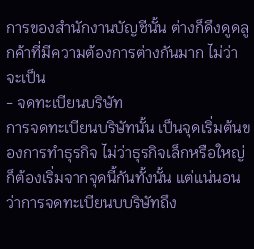การของสำนักงานบัญชีนั้น ต่างก็ดึงดูดลูกค้าที่มีความต้องการต่างกันมาก ไม่ว่าจะเป็น
- จดทะเบียนบริษัท
การจดทะเบียนบริษัทนั้น เป็นจุดเริ่มต้นของการทำธุรกิจ ไม่ว่าธุรกิจเล็กหรือใหญ่ ก็ต้องเริ่มจากจุดนี้กันทั้งนั้น แต่แน่นอนว่าการจดทะเบียนบบริษัทถึง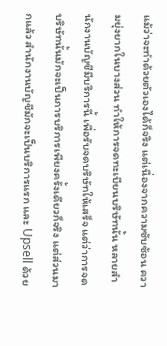แม้ว่าจะทำด้วยตัวเองได้ก็จริง แต่เนื่องจากความซับซ้อน ความยุ่งยากในบางส่วน ทำให้การจดทะเบียนบริษัทนั้น หลายสำนักงานบัญชีมีบริการนี้ เพื่อรับจดบริษัทให้เสร็จ แต่ว่าการจดบริษัทนั้นมักจะเป็นการบริการเพียงครั้งเดียวก็จริง แต่ส่วนมากแล้ว สำนักงานบัญชีมักจะเป็นบริการแรก และ Upsell ด้วย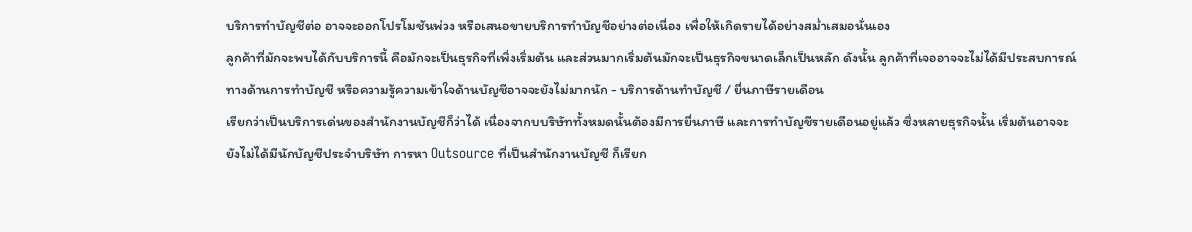บริการทำบัญชีต่อ อาจจะออกโปรโมชันพ่วง หรือเสนอขายบริการทำบัญชีอย่างต่อเนื่อง เพื่อให้เกิดรายได้อย่างสม่ำเสมอนั่นเอง
ลูกค้าที่มักจะพบได้กับบริการนี้ คือมักจะเป็นธุรกิจที่เพิ่งเริ่มต้น และส่วนมากเริ่มต้นมักจะเป็นธุรกิจขนาดเล็กเป็นหลัก ดังนั้น ลูกค้าที่เจออาจจะไม่ได้มีประสบการณ์ทางด้านการทำบัญชี หรือความรู้ความเข้าใจด้านบัญชีอาจจะยังไม่มากนัก - บริการด้านทำบัญชี / ยื่นภาษีรายเดือน
เรียกว่าเป็นบริการเด่นของสำนักงานบัญชีก็ว่าได้ เนื่องจากบบริษัททั้งหมดนั้นต้องมีการยื่นภาษี และการทำบัญชีรายเดือนอยู่แล้ว ซึ่งหลายธุรกิจนั้น เริ่มต้นอาจจะยังไม่ได้มีนักบัญชีประจำบริษัท การหา Outsource ที่เป็นสำนักงานบัญชี ก็เรียก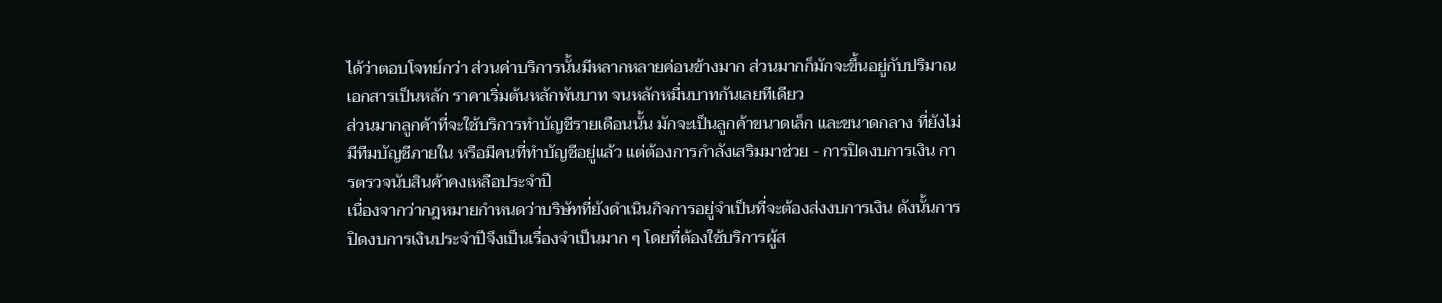ได้ว่าตอบโจทย์กว่า ส่วนค่าบริการนั้นมีหลากหลายค่อนข้างมาก ส่วนมากก็มักจะขึ้นอยู่กับปริมาณเอกสารเป็นหลัก ราคาเริ่มต้นหลักพันบาท จนหลักหมื่นบาทกันเลยทีเดียว
ส่วนมากลูกค้าที่จะใช้บริการทำบัญชีรายเดือนนั้น มักจะเป็นลูกค้าขนาดเล็ก และขนาดกลาง ที่ยังไม่มีทีมบัญชีภายใน หรือมีคนที่ทำบัญชีอยู่แล้ว แต่ต้องการกำลังเสริมมาช่วย - การปิดงบการเงิน การตรวจนับสินค้าคงเหลือประจำปี
เนื่องจากว่ากฎหมายกำหนดว่าบริษัทที่ยังดำเนินกิจการอยู่จำเป็นที่จะต้องส่งงบการเงิน ดังนั้นการปิดงบการเงินประจำปีจึงเป็นเรื่องจำเป็นมาก ๆ โดยที่ต้องใช้บริการผู้ส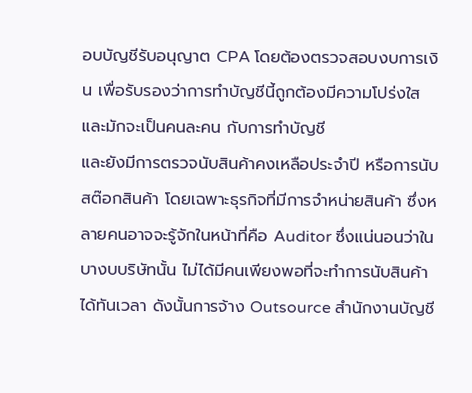อบบัญชีรับอนุญาต CPA โดยต้องตรวจสอบงบการเงิน เพื่อรับรองว่าการทำบัญชีนี้ถูกต้องมีความโปร่งใส และมักจะเป็นคนละคน กับการทำบัญชี
และยังมีการตรวจนับสินค้าคงเหลือประจำปี หรือการนับสต๊อกสินค้า โดยเฉพาะธุรกิจที่มีการจำหน่ายสินค้า ซึ่งหลายคนอาจจะรู้จักในหน้าที่คือ Auditor ซึ่งแน่นอนว่าในบางบบริษัทนั้น ไม่ได้มีคนเพียงพอที่จะทำการนับสินค้าได้ทันเวลา ดังนั้นการจ้าง Outsource สำนักงานบัญชี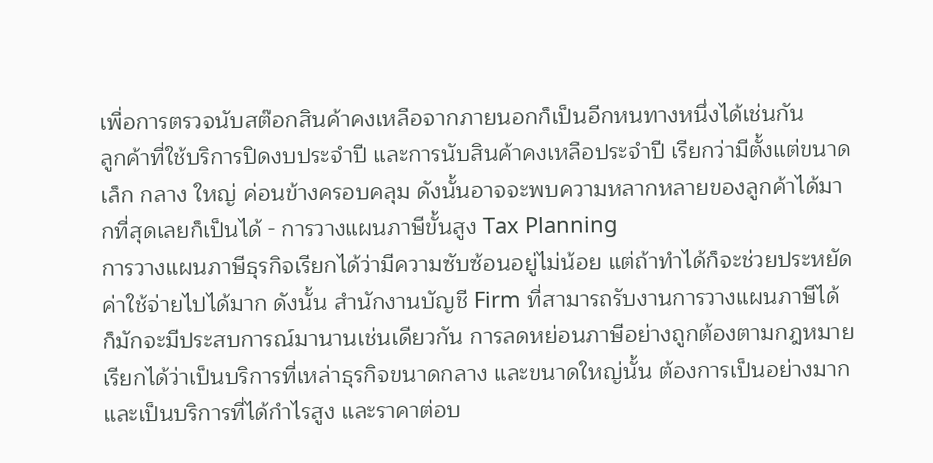เพื่อการตรวจนับสต๊อกสินค้าคงเหลือจากภายนอกก็เป็นอีกหนทางหนึ่งได้เช่นกัน
ลูกค้าที่ใช้บริการปิดงบประจำปี และการนับสินค้าคงเหลือประจำปี เรียกว่ามีตั้งแต่ขนาดเล็ก กลาง ใหญ่ ค่อนข้างครอบคลุม ดังนั้นอาจจะพบความหลากหลายของลูกค้าได้มากที่สุดเลยก็เป็นได้ - การวางแผนภาษีขั้นสูง Tax Planning
การวางแผนภาษีธุรกิจเรียกได้ว่ามีความซับซ้อนอยู่ไม่น้อย แต่ถ้าทำได้ก็จะช่วยประหยัดค่าใช้จ่ายไปได้มาก ดังนั้น สำนักงานบัญชี Firm ที่สามารถรับงานการวางแผนภาษีได้ ก็มักจะมีประสบการณ์มานานเช่นเดียวกัน การลดหย่อนภาษีอย่างถูกต้องตามกฎหมาย เรียกได้ว่าเป็นบริการที่เหล่าธุรกิจขนาดกลาง และขนาดใหญ่นั้น ต้องการเป็นอย่างมาก และเป็นบริการที่ได้กำไรสูง และราคาต่อบ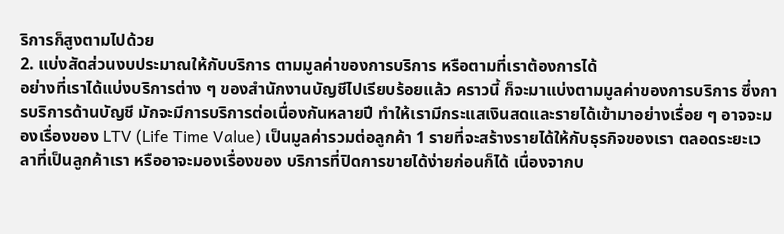ริการก็สูงตามไปด้วย
2. แบ่งสัดส่วนงบประมาณให้กับบริการ ตามมูลค่าของการบริการ หรือตามที่เราต้องการได้
อย่างที่เราได้แบ่งบริการต่าง ๆ ของสำนักงานบัญชีไปเรียบร้อยแล้ว คราวนี้ ก็จะมาแบ่งตามมูลค่าของการบริการ ซึ่งการบริการด้านบัญชี มักจะมีการบริการต่อเนื่องกันหลายปี ทำให้เรามีกระแสเงินสดและรายได้เข้ามาอย่างเรื่อย ๆ อาจจะมองเรื่องของ LTV (Life Time Value) เป็นมูลค่ารวมต่อลูกค้า 1 รายที่จะสร้างรายได้ให้กับธุรกิจของเรา ตลอดระยะเวลาที่เป็นลูกค้าเรา หรืออาจะมองเรื่องของ บริการที่ปิดการขายได้ง่ายก่อนก็ได้ เนื่องจากบ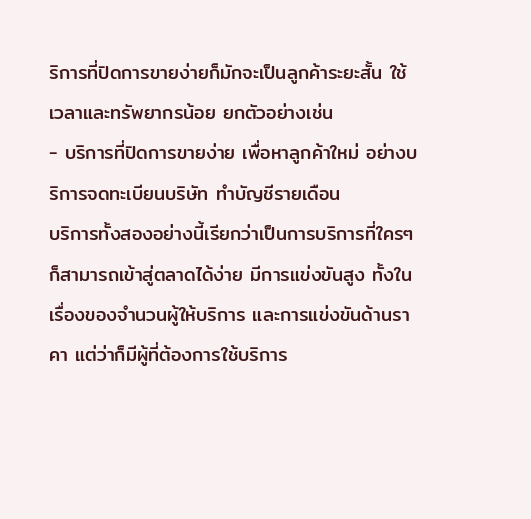ริการที่ปิดการขายง่ายก็มักจะเป็นลูกค้าระยะสั้น ใช้เวลาและทรัพยากรน้อย ยกตัวอย่างเช่น
- บริการที่ปิดการขายง่าย เพื่อหาลูกค้าใหม่ อย่างบริการจดทะเบียนบริษัท ทำบัญชีรายเดือน
บริการทั้งสองอย่างนี้เรียกว่าเป็นการบริการที่ใครๆ ก็สามารถเข้าสู่ตลาดได้ง่าย มีการแข่งขันสูง ทั้งในเรื่องของจำนวนผู้ให้บริการ และการแข่งขันด้านราคา แต่ว่าก็มีผู้ที่ต้องการใช้บริการ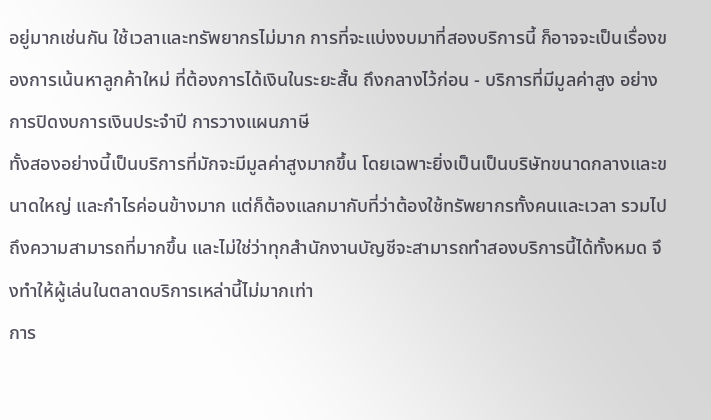อยู่มากเช่นกัน ใช้เวลาและทรัพยากรไม่มาก การที่จะแบ่งงบมาที่สองบริการนี้ ก็อาจจะเป็นเรื่องของการเน้นหาลูกค้าใหม่ ที่ต้องการได้เงินในระยะสั้น ถึงกลางไว้ก่อน - บริการที่มีมูลค่าสูง อย่างการปิดงบการเงินประจำปี การวางแผนภาษี
ทั้งสองอย่างนี้เป็นบริการที่มักจะมีมูลค่าสูงมากขึ้น โดยเฉพาะยิ่งเป็นเป็นบริษัทขนาดกลางและขนาดใหญ่ และกำไรค่อนข้างมาก แต่ก็ต้องแลกมากับที่ว่าต้องใช้ทรัพยากรทั้งคนและเวลา รวมไปถึงความสามารถที่มากขึ้น และไม่ใช่ว่าทุกสำนักงานบัญชีจะสามารถทำสองบริการนี้ได้ทั้งหมด จึงทำให้ผู้เล่นในตลาดบริการเหล่านี้ไม่มากเท่า
การ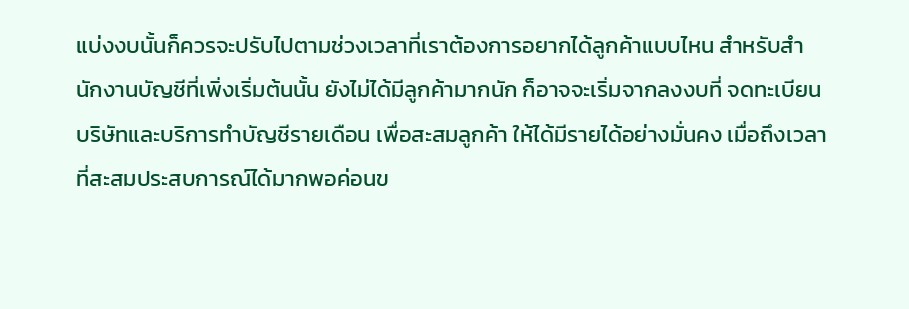แบ่งงบนั้นก็ควรจะปรับไปตามช่วงเวลาที่เราต้องการอยากได้ลูกค้าแบบไหน สำหรับสำนักงานบัญชีที่เพิ่งเริ่มต้นนั้น ยังไม่ได้มีลูกค้ามากนัก ก็อาจจะเริ่มจากลงงบที่ จดทะเบียนบริษัทและบริการทำบัญชีรายเดือน เพื่อสะสมลูกค้า ให้ได้มีรายได้อย่างมั่นคง เมื่อถึงเวลาที่สะสมประสบการณ์ได้มากพอค่อนข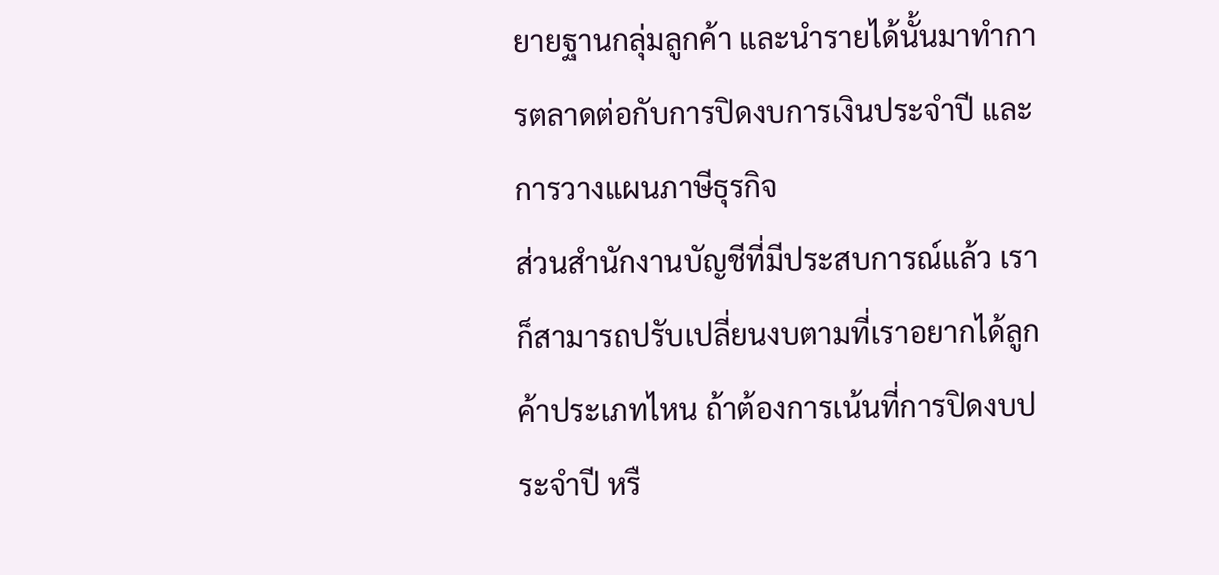ยายฐานกลุ่มลูกค้า และนำรายได้นั้นมาทำการตลาดต่อกับการปิดงบการเงินประจำปี และการวางแผนภาษีธุรกิจ
ส่วนสำนักงานบัญชีที่มีประสบการณ์แล้ว เราก็สามารถปรับเปลี่ยนงบตามที่เราอยากได้ลูกค้าประเภทไหน ถ้าต้องการเน้นที่การปิดงบประจำปี หรื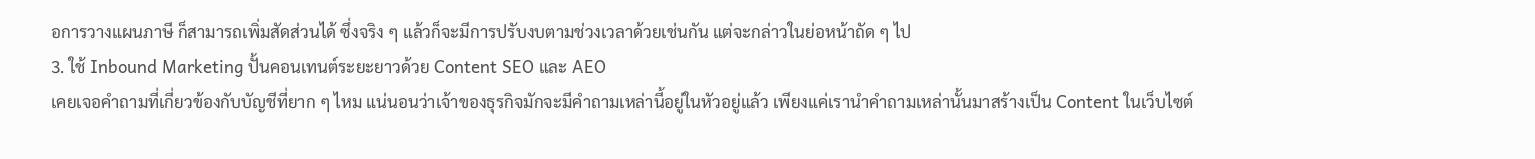อการวางแผนภาษี ก็สามารถเพิ่มสัดส่วนได้ ซึ่งจริง ๆ แล้วก็จะมีการปรับงบตามช่วงเวลาด้วยเช่นกัน แต่จะกล่าวในย่อหน้าถัด ๆ ไป
3. ใช้ Inbound Marketing ปั้นคอนเทนต์ระยะยาวด้วย Content SEO และ AEO
เคยเจอคำถามที่เกี่ยวข้องกับบัญชีที่ยาก ๆ ไหม แน่นอนว่าเจ้าของธุรกิจมักจะมีคำถามเหล่านี้อยู่ในหัวอยู่แล้ว เพียงแค่เรานำคำถามเหล่านั้นมาสร้างเป็น Content ในเว็บไซต์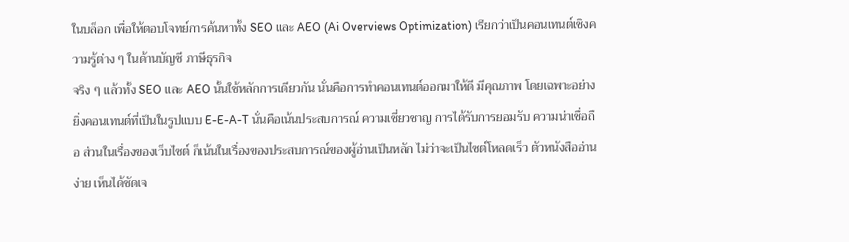ในบล็อก เพื่อให้ตอบโจทย์การค้นหาทั้ง SEO และ AEO (Ai Overviews Optimization) เรียกว่าเป็นคอนเทนต์เชิงความรู้ต่าง ๆ ในด้านบัญชี ภาษีธุรกิจ
จริง ๆ แล้วทั้ง SEO และ AEO นั้นใช้หลักการเดียวกัน นั่นคือการทำคอนเทนต์ออกมาให้ดี มีคุณภาพ โดยเฉพาะอย่างยิ่งคอนเทนต์ที่เป็นในรูปแบบ E-E-A-T นั่นคือเน้นประสบการณ์ ความเชี่ยวชาญ การได้รับการยอมรับ ความน่าเชื่อถือ ส่วนในเรื่องของเว็บไซต์ ก็เน้นในเรื่องของประสบการณ์ของผู้อ่านเป็นหลัก ไม่ว่าจะเป็นไซต์โหลดเร็ว ตัวหนังสืออ่านง่าย เห็นได้ชัดเจ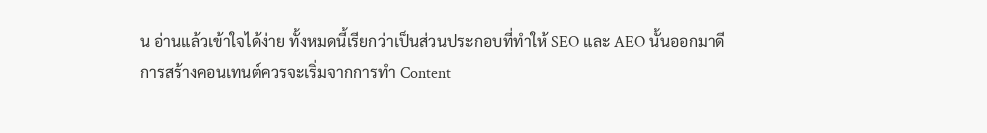น อ่านแล้วเข้าใจได้ง่าย ทั้งหมดนี้เรียกว่าเป็นส่วนประกอบที่ทำให้ SEO และ AEO นั้นออกมาดี
การสร้างคอนเทนต์ควรจะเริ่มจากการทำ Content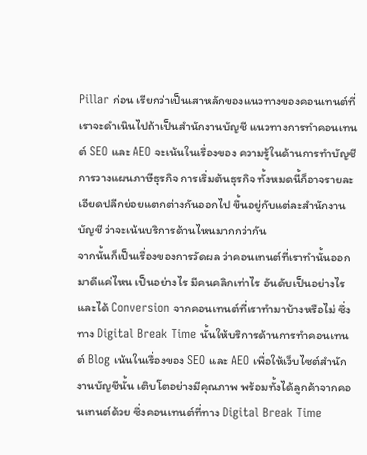Pillar ก่อน เรียกว่าเป็นเสาหลักของแนวทางของคอนเทนต์ที่เราจะดำเนินไปถ้าเป็นสำนักงานบัญชี แนวทางการทำคอนเทนต์ SEO และ AEO จะเน้นในเรื่องของ ความรู้ในด้านการทำบัญชี การวางแผนภาษีธุรกิจ การเริ่มต้นธุรกิจ ทั้งหมดนี้ก็อาจรายละเอียดปลีกย่อยแตกต่างกันออกไป ขึ้นอยู่กับแต่ละสำนักงานบัญชี ว่าจะเน้นบริการด้านไหนมากกว่ากัน
จากนั้นก็เป็นเรื่องของการวัดผล ว่าคอนเทนต์ที่เราทำนั้นออกมาดีแค่ไหน เป็นอย่างไร มีคนคลิกเท่าไร อันดับเป็นอย่างไร และได้ Conversion จากคอนเทนต์ที่เราทำมาบ้างหรือไม่ ซึ่งทาง Digital Break Time นั้นให้บริการด้านการทำคอนเทนต์ Blog เน้นในเรื่องของ SEO และ AEO เพื่อให้เว็บไซต์สำนักงานบัญชีนั้น เติบโตอย่างมีคุณภาพ พร้อมทั้งได้ลูกค้าจากคอนเทนต์ด้วย ซึ่งคอนเทนต์ที่ทาง Digital Break Time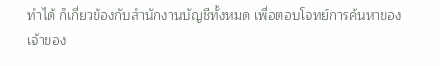ทำได้ ก็เกี่ยวข้องกับสำนักงานบัญชีทั้งหมด เพื่อตอบโจทย์การค้นหาของเจ้าของ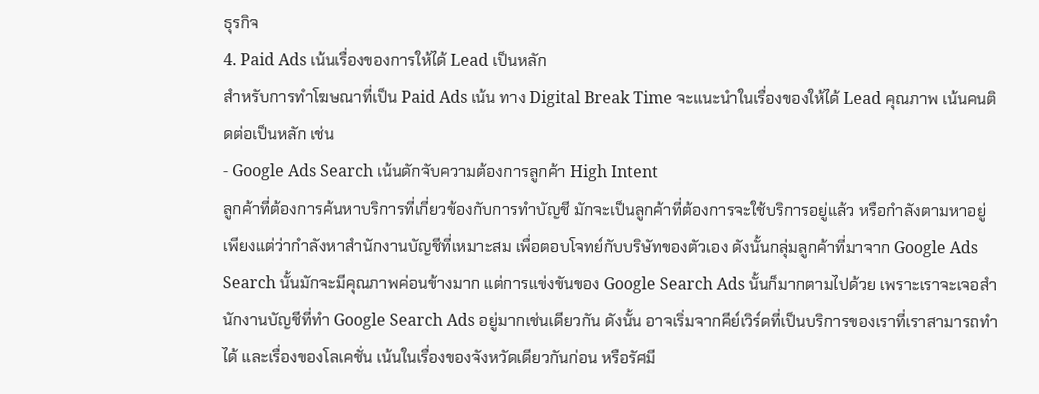ธุรกิจ
4. Paid Ads เน้นเรื่องของการให้ได้ Lead เป็นหลัก
สำหรับการทำโฆษณาที่เป็น Paid Ads เน้น ทาง Digital Break Time จะแนะนำในเรื่องของให้ได้ Lead คุณภาพ เน้นคนติดต่อเป็นหลัก เช่น
- Google Ads Search เน้นดักจับความต้องการลูกค้า High Intent
ลูกค้าที่ต้องการค้นหาบริการที่เกี่ยวข้องกับการทำบัญชี มักจะเป็นลูกค้าที่ต้องการจะใช้บริการอยู่แล้ว หรือกำลังตามหาอยู่ เพียงแต่ว่ากำลังหาสำนักงานบัญชีที่เหมาะสม เพื่อตอบโจทย์กับบริษัทของตัวเอง ดังนั้นกลุ่มลูกค้าที่มาจาก Google Ads Search นั้นมักจะมีคุณภาพค่อนข้างมาก แต่การแข่งขันของ Google Search Ads นั้นก็มากตามไปด้วย เพราะเราจะเจอสำนักงานบัญชีที่ทำ Google Search Ads อยู่มากเช่นเดียวกัน ดังนั้น อาจเริ่มจากคีย์เวิร์ดที่เป็นบริการของเราที่เราสามารถทำได้ และเรื่องของโลเคชั่น เน้นในเรื่องของจังหวัดเดียวกันก่อน หรือรัศมี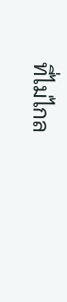ที่ไม่ไกล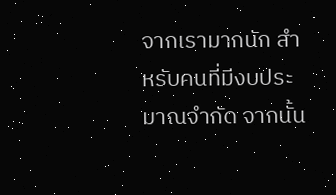จากเรามากนัก สำหรับคนที่มีงบประมาณจำกัด จากนั้น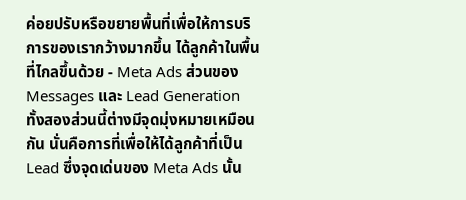ค่อยปรับหรือขยายพื้นที่เพื่อให้การบริการของเรากว้างมากขึ้น ได้ลูกค้าในพื้นที่ไกลขึ้นด้วย - Meta Ads ส่วนของ Messages และ Lead Generation
ทั้งสองส่วนนี้ต่างมีจุดมุ่งหมายเหมือนกัน นั่นคือการที่เพื่อให้ได้ลูกค้าที่เป็น Lead ซึ่งจุดเด่นของ Meta Ads นั้น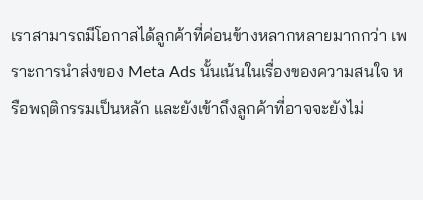เราสามารถมีโอกาสได้ลูกค้าที่ค่อนข้างหลากหลายมากกว่า เพราะการนำส่งของ Meta Ads นั้นเน้นในเรื่องของความสนใจ หรือพฤติกรรมเป็นหลัก และยังเข้าถึงลูกค้าที่อาจจะยังไม่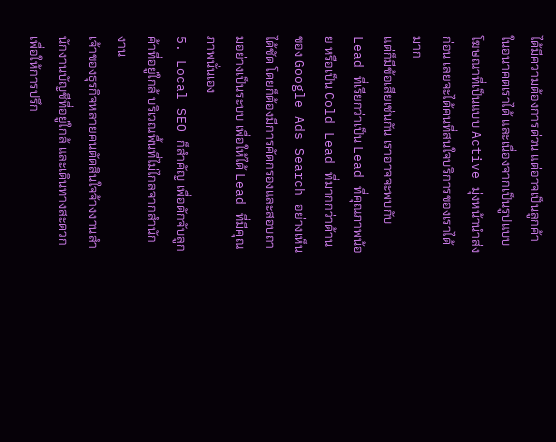ได้มีความต้องการด่วน แต่อาจเป็นลูกค้าในอนาคตเราได้ และเนื่องจากเป็นรูปแบบ โฆษณาที่เป็นแบบ Active มุ่งหน้านำส่งก่อน เลยจะได้คนที่สนใจบริการของเราได้มาก
แต่ก็มีข้อเสียเช่นกัน เราอาจจะพบกับ Lead ที่เรียกว่าเป็น Lead ที่คุณภาพน้อย หรือเป็น Cold Lead ที่มากกว่าด้านของ Google Ads Search อย่างเห็นได้ชัด โดยก็ต้องมีการคัดกรองและสอบถามอย่างเป็นระบบ เพื่อให้ได้ Lead ที่มีคุณภาพนั่นเอง
5. Local SEO ก็สำคัญ เพื่อดักจับลูกค้าที่อยู่ใกล้ บริเวณพื้นที่ไม่ไกลจากสำนักงาน
เจ้าของธุรกิจหลายคนตัดสินใจจ้างงานสำนักงานบัญชีที่อยู่ใกล้ และเดินทางสะดวก เพื่อให้การปรึก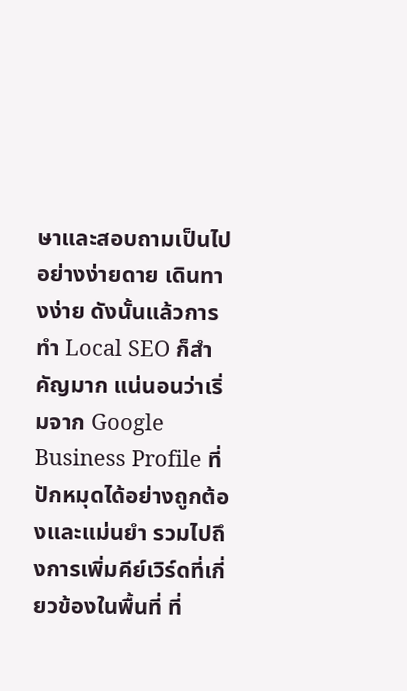ษาและสอบถามเป็นไปอย่างง่ายดาย เดินทางง่าย ดังนั้นแล้วการทำ Local SEO ก็สำคัญมาก แน่นอนว่าเริ่มจาก Google Business Profile ที่ปักหมุดได้อย่างถูกต้องและแม่นยำ รวมไปถึงการเพิ่มคีย์เวิร์ดที่เกี่ยวข้องในพื้นที่ ที่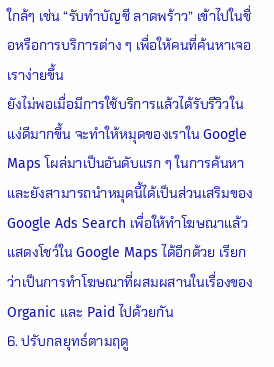ใกล้ๆ เช่น “รับทำบัญชี ลาดพร้าว” เข้าไปในชื่อหรือการบริการต่าง ๆ เพื่อให้คนที่ค้นหาเจอเราง่ายขึ้น
ยังไม่พอเมื่อมีการใช้บริการแล้วได้รับรีวิวในแง่ดีมากขึ้น จะทำให้หมุดของเราใน Google Maps โผล่มาเป็นอันดับแรก ๆ ในการค้นหา และยังสามารถนำหมุดนี้ได้เป็นส่วนเสริมของ Google Ads Search เพื่อให้ทำโฆษณาแล้วแสดงโชว์ใน Google Maps ได้อีกด้วย เรียกว่าเป็นการทำโฆษณาที่ผสมผสานในเรื่องของ Organic และ Paid ไปด้วยกัน
6. ปรับกลยุทธ์ตามฤดู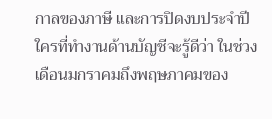กาลของภาษี และการปิดงบประจำปี
ใครที่ทำงานด้านบัญชีจะรู้ดีว่า ในช่วงเดือนมกราคมถึงพฤษภาคมของ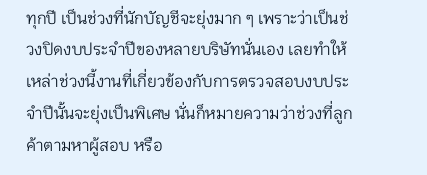ทุกปี เป็นช่วงที่นักบัญชีจะยุ่งมาก ๆ เพราะว่าเป็นช่วงปิดงบประจำปีของหลายบริษัทนั่นเอง เลยทำให้เหล่าช่วงนี้งานที่เกี่ยวข้องกับการตรวจสอบงบประจำปีนั้นจะยุ่งเป็นพิเศษ นั่นก็หมายความว่าช่วงที่ลูกค้าตามหาผู้สอบ หรือ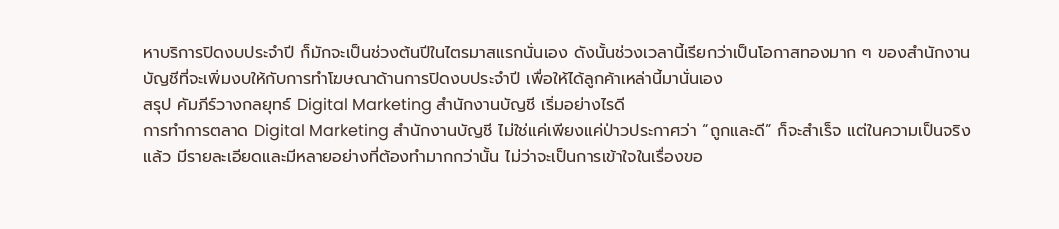หาบริการปิดงบประจำปี ก็มักจะเป็นช่วงต้นปีในไตรมาสแรกนั่นเอง ดังนั้นช่วงเวลานี้เรียกว่าเป็นโอกาสทองมาก ๆ ของสำนักงานบัญชีที่จะเพิ่มงบให้กับการทำโฆษณาด้านการปิดงบประจำปี เพื่อให้ได้ลูกค้าเหล่านี้มานั่นเอง
สรุป คัมภีร์วางกลยุทธ์ Digital Marketing สำนักงานบัญชี เริ่มอย่างไรดี
การทำการตลาด Digital Marketing สำนักงานบัญชี ไม่ใช่แค่เพียงแค่ป่าวประกาศว่า “ถูกและดี” ก็จะสำเร็จ แต่ในความเป็นจริงแล้ว มีรายละเอียดและมีหลายอย่างที่ต้องทำมากกว่านั้น ไม่ว่าจะเป็นการเข้าใจในเรื่องขอ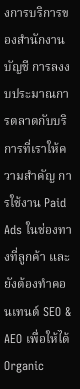งการบริการของสำนักงานบัญชี การลงงบประมาณการตลาดกับบริการที่เราให้ความสำคัญ การใช้งาน Paid Ads ในช่องทางที่ลูกค้า และยังต้องทำคอนเทนต์ SEO & AEO เพื่อให้ได้ Organic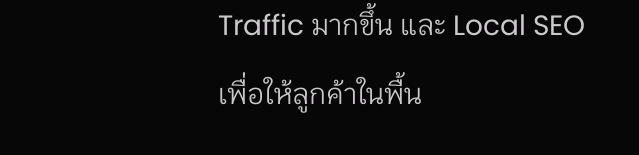Traffic มากขึ้น และ Local SEO เพื่อให้ลูกค้าในพื้น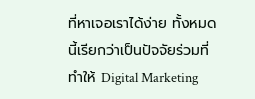ที่หาเจอเราได้ง่าย ทั้งหมดนี้เรียกว่าเป็นปัจจัยร่วมที่ทำให้ Digital Marketing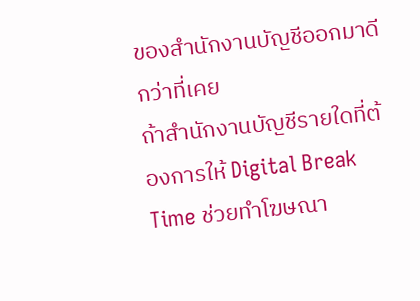ของสำนักงานบัญชีออกมาดีกว่าที่เคย
ถ้าสำนักงานบัญชีรายใดที่ต้องการให้ Digital Break Time ช่วยทำโฆษณา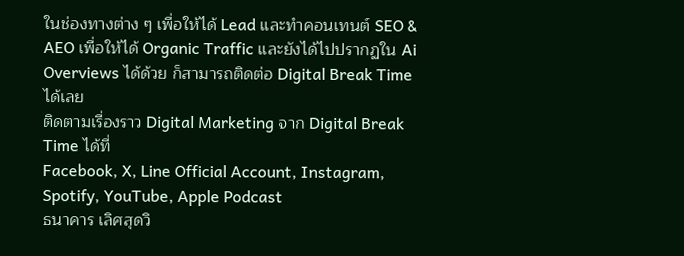ในช่องทางต่าง ๆ เพื่อให้ได้ Lead และทำคอนเทนต์ SEO & AEO เพื่อให้ได้ Organic Traffic และยังได้ไปปรากฏใน Ai Overviews ได้ด้วย ก็สามารถติดต่อ Digital Break Time ได้เลย
ติดตามเรื่องราว Digital Marketing จาก Digital Break Time ได้ที่
Facebook, X, Line Official Account, Instagram, Spotify, YouTube, Apple Podcast
ธนาคาร เลิศสุดวิ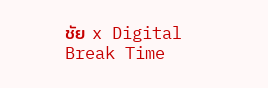ชัย x Digital Break Time